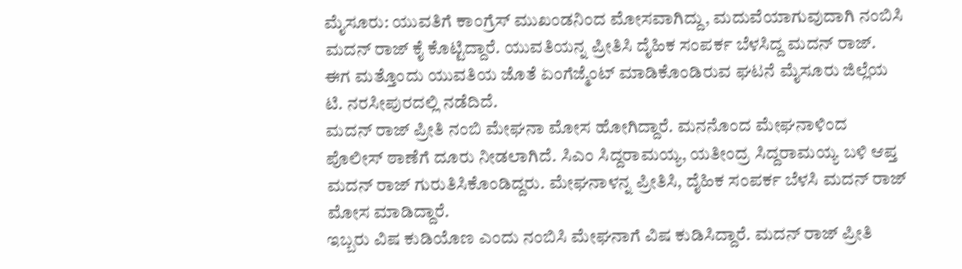ಮೈಸೂರು: ಯುವತಿಗೆ ಕಾಂಗ್ರೆಸ್ ಮುಖಂಡನಿಂದ ಮೋಸವಾಗಿದ್ದು, ಮದುವೆಯಾಗುವುದಾಗಿ ನಂಬಿಸಿ ಮದನ್ ರಾಜ್ ಕೈ ಕೊಟ್ಟಿದ್ದಾರೆ. ಯುವತಿಯನ್ನ ಪ್ರೀತಿಸಿ ದೈಹಿಕ ಸಂಪರ್ಕ ಬೆಳಸಿದ್ದ ಮದನ್ ರಾಜ್. ಈಗ ಮತ್ತೊಂದು ಯುವತಿಯ ಜೊತೆ ಏಂಗೆಜ್ಮೆಂಟ್ ಮಾಡಿಕೊಂಡಿರುವ ಘಟನೆ ಮೈಸೂರು ಜಿಲ್ಲೆಯ ಟಿ. ನರಸೀಪುರದಲ್ಲಿ ನಡೆದಿದೆ.
ಮದನ್ ರಾಜ್ ಪ್ರೀತಿ ನಂಬಿ ಮೇಘನಾ ಮೋಸ ಹೋಗಿದ್ದಾರೆ. ಮನನೊಂದ ಮೇಘನಾಳಿಂದ ಪೊಲೀಸ್ ಠಾಣೆಗೆ ದೂರು ನೀಡಲಾಗಿದೆ. ಸಿಎಂ ಸಿದ್ದರಾಮಯ್ಯ, ಯತೀಂದ್ರ ಸಿದ್ದರಾಮಯ್ಯ ಬಳಿ ಆಪ್ತ ಮದನ್ ರಾಜ್ ಗುರುತಿಸಿಕೊಂಡಿದ್ದರು. ಮೇಘನಾಳನ್ನ ಪ್ರೀತಿಸಿ, ದೈಹಿಕ ಸಂಪರ್ಕ ಬೆಳಸಿ ಮದನ್ ರಾಜ್ ಮೋಸ ಮಾಡಿದ್ದಾರೆ.
ಇಬ್ಬರು ವಿಷ ಕುಡಿಯೊಣ ಎಂದು ನಂಬಿಸಿ ಮೇಘನಾಗೆ ವಿಷ ಕುಡಿಸಿದ್ದಾರೆ. ಮದನ್ ರಾಜ್ ಪ್ರೀತಿ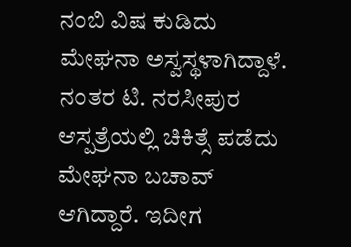ನಂಬಿ ವಿಷ ಕುಡಿದು ಮೇಘನಾ ಅಸ್ವಸ್ಥಳಾಗಿದ್ದಾಳೆ. ನಂತರ ಟಿ. ನರಸೀಪುರ ಆಸ್ಪತ್ರೆಯಲ್ಲಿ ಚಿಕಿತ್ಸೆ ಪಡೆದು ಮೇಘನಾ ಬಚಾವ್ ಆಗಿದ್ದಾರೆ. ಇದೀಗ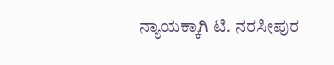ನ್ಯಾಯಕ್ಕಾಗಿ ಟಿ. ನರಸೀಪುರ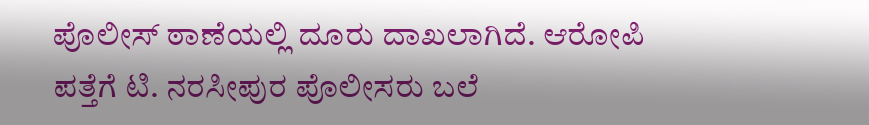ಪೊಲೀಸ್ ಠಾಣೆಯಲ್ಲಿ ದೂರು ದಾಖಲಾಗಿದೆ. ಆರೋಪಿ ಪತ್ತೆಗೆ ಟಿ. ನರಸೀಪುರ ಪೊಲೀಸರು ಬಲೆ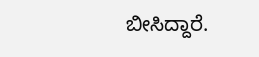ಬೀಸಿದ್ದಾರೆ.